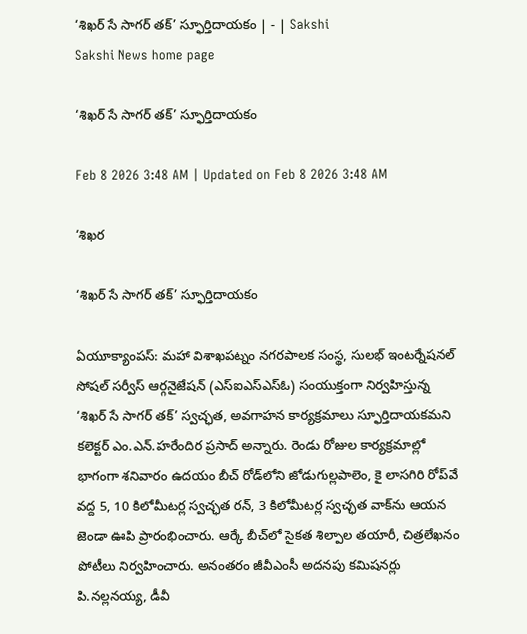‘శిఖర్‌ సే సాగర్‌ తక్‌’ స్ఫూర్తిదాయకం | - | Sakshi
Sakshi News home page

‘శిఖర్‌ సే సాగర్‌ తక్‌’ స్ఫూర్తిదాయకం

Feb 8 2026 3:48 AM | Updated on Feb 8 2026 3:48 AM

‘శిఖర

‘శిఖర్‌ సే సాగర్‌ తక్‌’ స్ఫూర్తిదాయకం

ఏయూక్యాంపస్‌: మహా విశాఖపట్నం నగరపాలక సంస్థ, సులభ్‌ ఇంటర్నేషనల్‌ సోషల్‌ సర్వీస్‌ ఆర్గనైజేషన్‌ (ఎస్‌ఐఎస్‌ఎస్‌ఓ) సంయుక్తంగా నిర్వహిస్తున్న ‘శిఖర్‌ సే సాగర్‌ తక్‌’ స్వచ్ఛత, అవగాహన కార్యక్రమాలు స్ఫూర్తిదాయకమని కలెక్టర్‌ ఎం.ఎన్‌.హరేందిర ప్రసాద్‌ అన్నారు. రెండు రోజుల కార్యక్రమాల్లో భాగంగా శనివారం ఉదయం బీచ్‌ రోడ్‌లోని జోడుగుల్లపాలెం, కై లాసగిరి రోప్‌వే వద్ద 5, 10 కిలోమీటర్ల స్వచ్ఛత రన్‌, 3 కిలోమీటర్ల స్వచ్ఛత వాక్‌ను ఆయన జెండా ఊపి ప్రారంభించారు. ఆర్కే బీచ్‌లో సైకత శిల్పాల తయారీ, చిత్రలేఖనం పోటీలు నిర్వహించారు. అనంతరం జీవీఎంసీ అదనపు కమిషనర్లు పి.నల్లనయ్య, డీవీ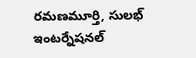రమణమూర్తి, సులభ్‌ ఇంటర్నేషనల్‌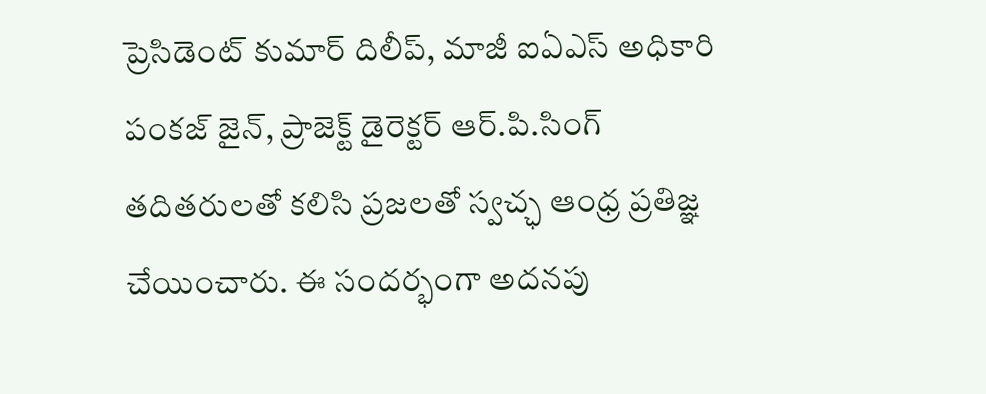ప్రెసిడెంట్‌ కుమార్‌ దిలీప్‌, మాజీ ఐఏఎస్‌ అధికారి పంకజ్‌ జైన్‌, ప్రాజెక్ట్‌ డైరెక్టర్‌ ఆర్‌.పి.సింగ్‌ తదితరులతో కలిసి ప్రజలతో స్వచ్ఛ ఆంధ్ర ప్రతిజ్ఞ చేయించారు. ఈ సందర్భంగా అదనపు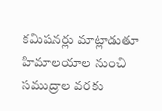కమిషనర్లు మాట్లాడుతూ హిమాలయాల నుంచి సముద్రాల వరకు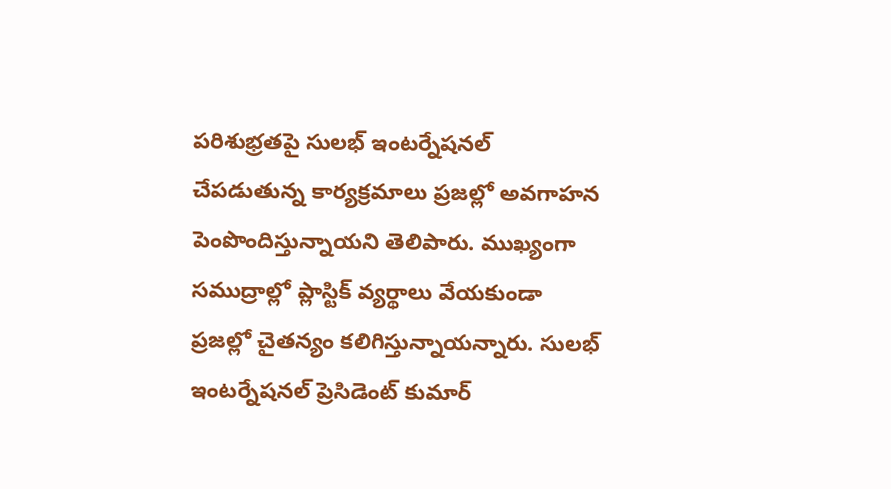పరిశుభ్రతపై సులభ్‌ ఇంటర్నేషనల్‌ చేపడుతున్న కార్యక్రమాలు ప్రజల్లో అవగాహన పెంపొందిస్తున్నాయని తెలిపారు. ముఖ్యంగా సముద్రాల్లో ప్లాస్టిక్‌ వ్యర్థాలు వేయకుండా ప్రజల్లో చైతన్యం కలిగిస్తున్నాయన్నారు. సులభ్‌ ఇంటర్నేషనల్‌ ప్రెసిడెంట్‌ కుమార్‌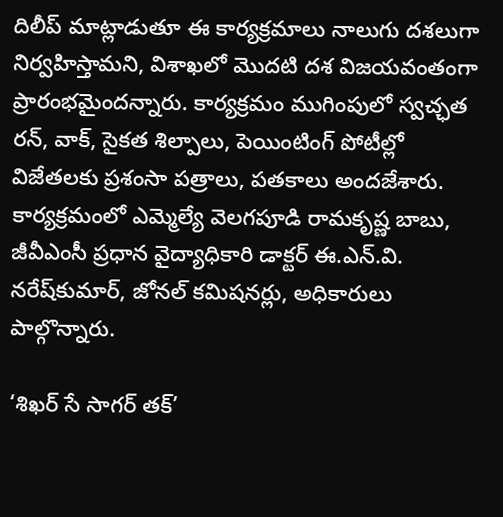దిలీప్‌ మాట్లాడుతూ ఈ కార్యక్రమాలు నాలుగు దశలుగా నిర్వహిస్తామని, విశాఖలో మొదటి దశ విజయవంతంగా ప్రారంభమైందన్నారు. కార్యక్రమం ముగింపులో స్వచ్ఛత రన్‌, వాక్‌, సైకత శిల్పాలు, పెయింటింగ్‌ పోటీల్లో విజేతలకు ప్రశంసా పత్రాలు, పతకాలు అందజేశారు. కార్యక్రమంలో ఎమ్మెల్యే వెలగపూడి రామకృష్ణ బాబు, జీవీఎంసీ ప్రధాన వైద్యాధికారి డాక్టర్‌ ఈ.ఎన్‌.వి. నరేష్‌కుమార్‌, జోనల్‌ కమిషనర్లు, అధికారులు పాల్గొన్నారు.

‘శిఖర్‌ సే సాగర్‌ తక్‌’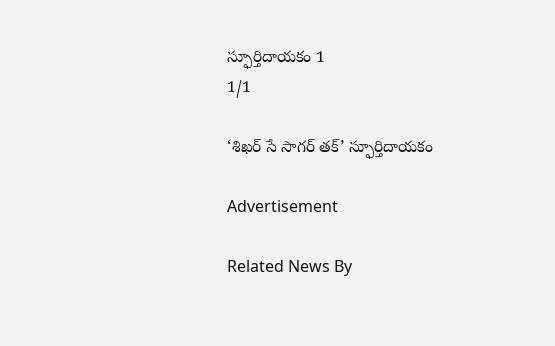స్ఫూర్తిదాయకం 1
1/1

‘శిఖర్‌ సే సాగర్‌ తక్‌’ స్ఫూర్తిదాయకం

Advertisement

Related News By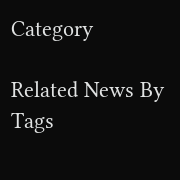Category

Related News By Tags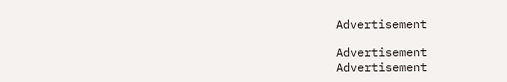Advertisement

Advertisement
Advertisement